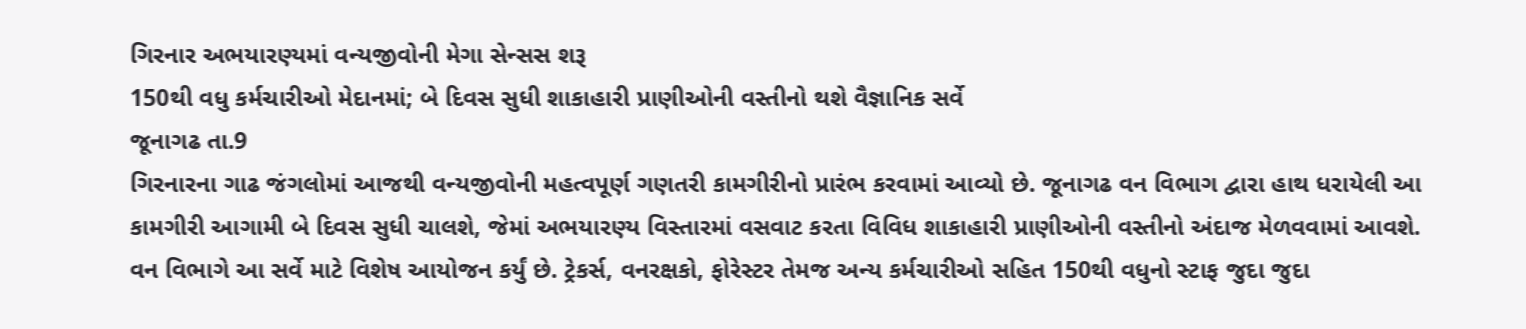ગિરનાર અભયારણ્યમાં વન્યજીવોની મેગા સેન્સસ શરૂ
150થી વધુ કર્મચારીઓ મેદાનમાં; બે દિવસ સુધી શાકાહારી પ્રાણીઓની વસ્તીનો થશે વૈજ્ઞાનિક સર્વે
જૂનાગઢ તા.9
ગિરનારના ગાઢ જંગલોમાં આજથી વન્યજીવોની મહત્વપૂર્ણ ગણતરી કામગીરીનો પ્રારંભ કરવામાં આવ્યો છે. જૂનાગઢ વન વિભાગ દ્વારા હાથ ધરાયેલી આ કામગીરી આગામી બે દિવસ સુધી ચાલશે, જેમાં અભયારણ્ય વિસ્તારમાં વસવાટ કરતા વિવિધ શાકાહારી પ્રાણીઓની વસ્તીનો અંદાજ મેળવવામાં આવશે.
વન વિભાગે આ સર્વે માટે વિશેષ આયોજન કર્યું છે. ટ્રેકર્સ, વનરક્ષકો, ફોરેસ્ટર તેમજ અન્ય કર્મચારીઓ સહિત 150થી વધુનો સ્ટાફ જુદા જુદા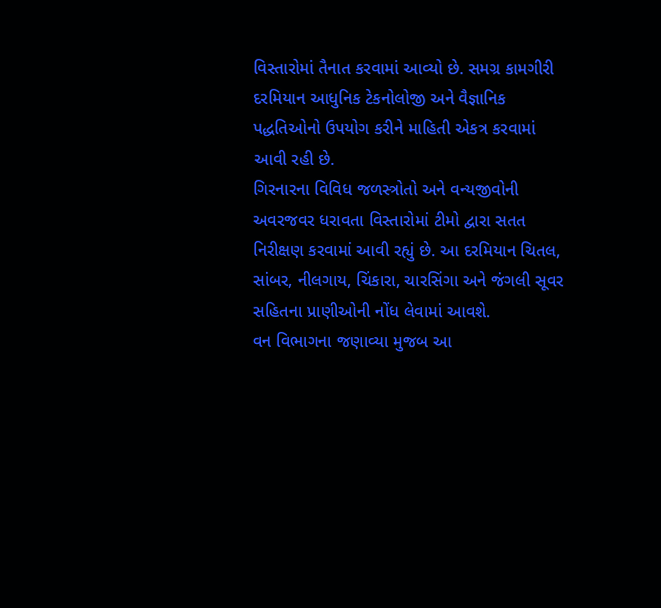વિસ્તારોમાં તૈનાત કરવામાં આવ્યો છે. સમગ્ર કામગીરી દરમિયાન આધુનિક ટેકનોલોજી અને વૈજ્ઞાનિક પદ્ધતિઓનો ઉપયોગ કરીને માહિતી એકત્ર કરવામાં આવી રહી છે.
ગિરનારના વિવિધ જળસ્ત્રોતો અને વન્યજીવોની અવરજવર ધરાવતા વિસ્તારોમાં ટીમો દ્વારા સતત નિરીક્ષણ કરવામાં આવી રહ્યું છે. આ દરમિયાન ચિતલ, સાંબર, નીલગાય, ચિંકારા, ચારસિંગા અને જંગલી સૂવર સહિતના પ્રાણીઓની નોંધ લેવામાં આવશે.
વન વિભાગના જણાવ્યા મુજબ આ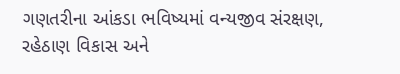ગણતરીના આંકડા ભવિષ્યમાં વન્યજીવ સંરક્ષણ, રહેઠાણ વિકાસ અને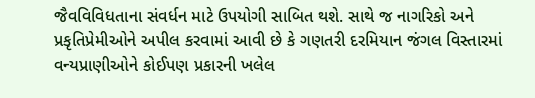જૈવવિવિધતાના સંવર્ધન માટે ઉપયોગી સાબિત થશે. સાથે જ નાગરિકો અને પ્રકૃતિપ્રેમીઓને અપીલ કરવામાં આવી છે કે ગણતરી દરમિયાન જંગલ વિસ્તારમાં વન્યપ્રાણીઓને કોઈપણ પ્રકારની ખલેલ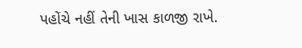પહોંચે નહીં તેની ખાસ કાળજી રાખે.